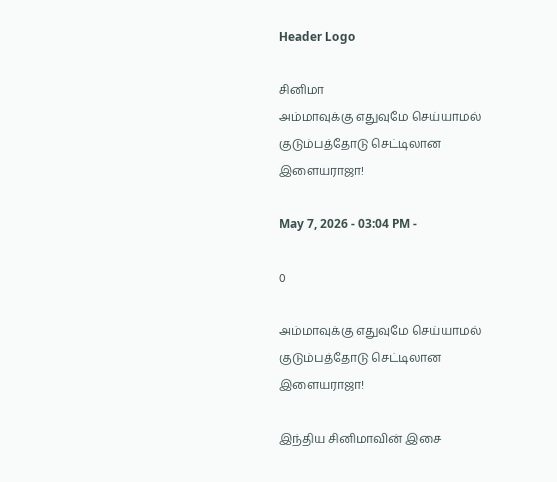Header Logo

சினிமா
அம்மாவுக்கு எதுவுமே செய்யாமல் குடும்பத்தோடு செட்டிலான இளையராஜா!

May 7, 2026 - 03:04 PM -

0

அம்மாவுக்கு எதுவுமே செய்யாமல் குடும்பத்தோடு செட்டிலான இளையராஜா!

இந்திய சினிமாவின் இசை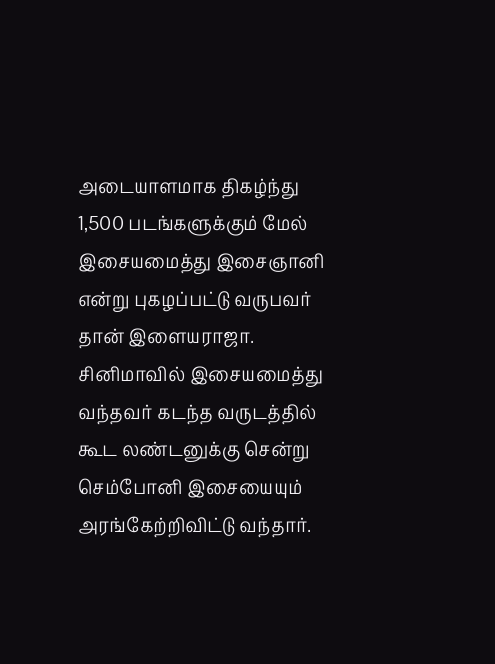அடையாளமாக திகழ்ந்து 1,500 படங்களுக்கும் மேல் இசையமைத்து இசைஞானி என்று புகழப்பட்டு வருபவர் தான் இளையராஜா. சினிமாவில் இசையமைத்து வந்தவர் கடந்த வருடத்தில் கூட லண்டனுக்கு சென்று செம்போனி இசையையும் அரங்கேற்றிவிட்டு வந்தார்.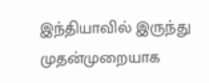இந்தியாவில் இருந்து முதன்முறையாக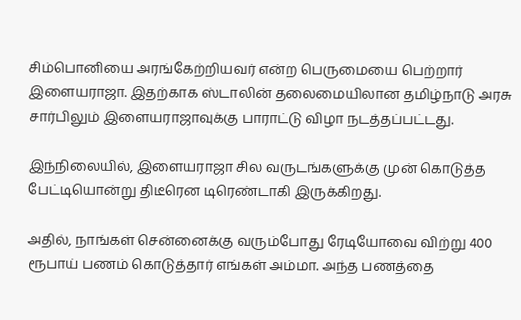சிம்பொனியை அரங்கேற்றியவர் என்ற பெருமையை பெற்றார் இளையராஜா. இதற்காக ஸ்டாலின் தலைமையிலான தமிழ்நாடு அரசு சார்பிலும் இளையராஜாவுக்கு பாராட்டு விழா நடத்தப்பட்டது.

இந்நிலையில், இளையராஜா சில வருடங்களுக்கு முன் கொடுத்த பேட்டியொன்று திடீரென டிரெண்டாகி இருக்கிறது.

அதில், நாங்கள் சென்னைக்கு வரும்போது ரேடியோவை விற்று 400 ரூபாய் பணம் கொடுத்தார் எங்கள் அம்மா. அந்த பணத்தை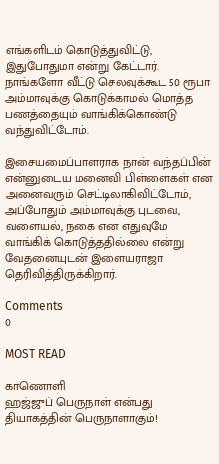எங்களிடம் கொடுத்துவிட்டு, இதுபோதுமா என்று கேட்டார். நாங்களோ வீட்டு செலவுக்கூட 50 ரூபா அம்மாவுக்கு கொடுக்காமல் மொத்த பணத்தையும் வாங்கிக்கொண்டு வந்துவிட்டோம்.

இசையமைப்பாளராக நான் வந்தப்பின் என்னுடைய மனைவி பிள்ளைகள் என அனைவரும் செட்டிலாகிவிட்டோம், அப்போதும் அம்மாவுக்கு புடவை, வளையல், நகை என எதுவுமே வாங்கிக் கொடுத்ததில்லை என்று வேதனையுடன் இளையராஜா தெரிவித்திருக்கிறார்.

Comments
0

MOST READ

காணொளி
ஹஜ்ஜுப் பெருநாள் என்பது தியாகத்தின் பெருநாளாகும்!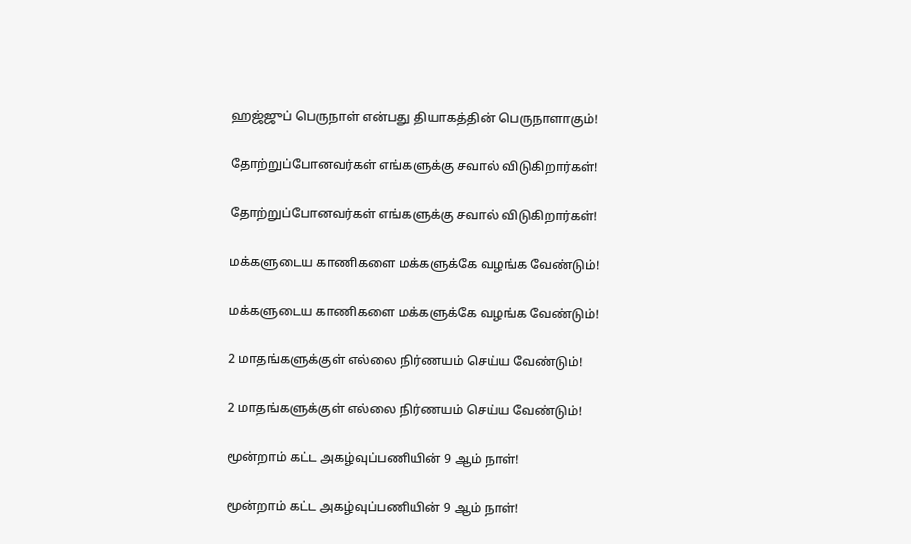ஹஜ்ஜுப் பெருநாள் என்பது தியாகத்தின் பெருநாளாகும்!

தோற்றுப்போனவர்கள் எங்களுக்கு சவால் விடுகிறார்கள்!

தோற்றுப்போனவர்கள் எங்களுக்கு சவால் விடுகிறார்கள்!

மக்களுடைய காணிகளை மக்களுக்கே வழங்க வேண்டும்!

மக்களுடைய காணிகளை மக்களுக்கே வழங்க வேண்டும்!

2 மாதங்களுக்குள் எல்லை நிர்ணயம் செய்ய வேண்டும்!

2 மாதங்களுக்குள் எல்லை நிர்ணயம் செய்ய வேண்டும்!

மூன்றாம் கட்ட அகழ்வுப்பணியின் 9 ஆம் நாள்!

மூன்றாம் கட்ட அகழ்வுப்பணியின் 9 ஆம் நாள்!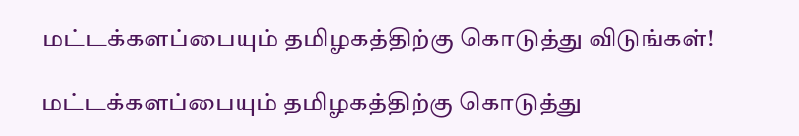மட்டக்களப்பையும் தமிழகத்திற்கு கொடுத்து விடுங்கள்!

மட்டக்களப்பையும் தமிழகத்திற்கு கொடுத்து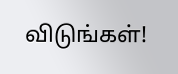விடுங்கள்!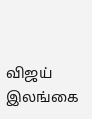விஜய் இலங்கை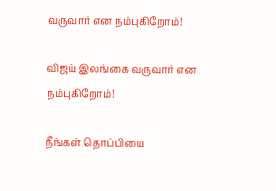வருவார் என நம்புகிறோம்!

விஜய் இலங்கை வருவார் என நம்புகிறோம்!

நீங்கள் தொப்பியை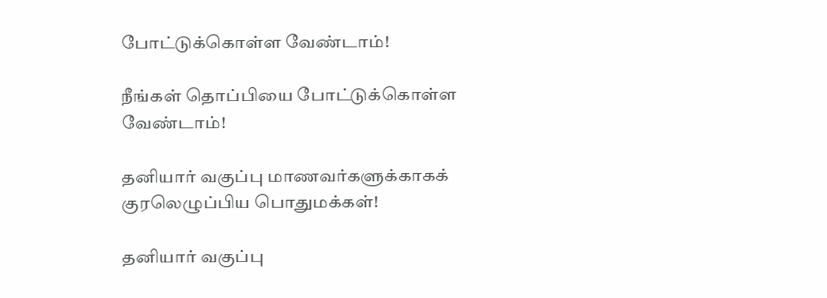போட்டுக்கொள்ள வேண்டாம்!

நீங்கள் தொப்பியை போட்டுக்கொள்ள வேண்டாம்!

தனியார் வகுப்பு மாணவர்களுக்காகக் குரலெழுப்பிய பொதுமக்கள்!

தனியார் வகுப்பு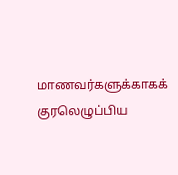மாணவர்களுக்காகக் குரலெழுப்பிய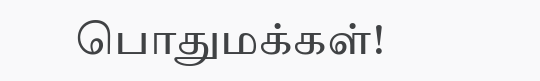பொதுமக்கள்!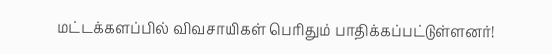மட்டக்களப்பில் விவசாயிகள் பெரிதும் பாதிக்கப்பட்டுள்ளனர்!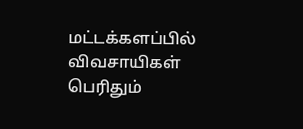மட்டக்களப்பில் விவசாயிகள் பெரிதும்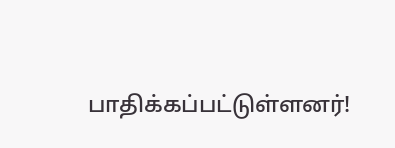பாதிக்கப்பட்டுள்ளனர்!